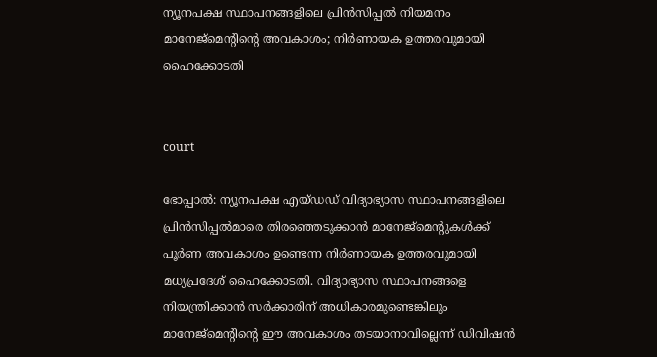ന്യൂനപക്ഷ സ്ഥാപനങ്ങളിലെ പ്രിന്‍സിപ്പല്‍ നിയമനം മാനേജ്‌മെന്റിന്റെ അവകാശം; നിര്‍ണായക ഉത്തരവുമായി ഹൈക്കോടതി


court

ഭോപ്പാല്‍: ന്യൂനപക്ഷ എയ്ഡഡ് വിദ്യാഭ്യാസ സ്ഥാപനങ്ങളിലെ പ്രിന്‍സിപ്പല്‍മാരെ തിരഞ്ഞെടുക്കാന്‍ മാനേജ്‌മെന്റുകള്‍ക്ക് പൂര്‍ണ അവകാശം ഉണ്ടെന്ന നിര്‍ണായക ഉത്തരവുമായി മധ്യപ്രദേശ് ഹൈക്കോടതി. വിദ്യാഭ്യാസ സ്ഥാപനങ്ങളെ നിയന്ത്രിക്കാന്‍ സര്‍ക്കാരിന് അധികാരമുണ്ടെങ്കിലും  മാനേജ്മെന്റിന്റെ ഈ അവകാശം തടയാനാവില്ലെന്ന് ഡിവിഷന്‍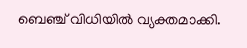ബെഞ്ച് വിധിയില്‍ വ്യക്തമാക്കി.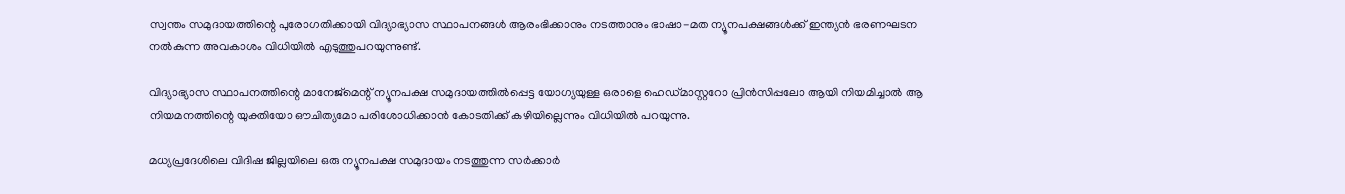സ്വന്തം സമുദായത്തിന്റെ പുരോഗതിക്കായി വിദ്യാഭ്യാസ സ്ഥാപനങ്ങള്‍ ആരംഭിക്കാനും നടത്താനും ഭാഷാ-മത ന്യൂനപക്ഷങ്ങള്‍ക്ക് ഇന്ത്യന്‍ ഭരണഘടന നല്‍കുന്ന അവകാശം വിധിയില്‍ എടുത്തുപറയുന്നുണ്ട്.

വിദ്യാഭ്യാസ സ്ഥാപനത്തിന്റെ മാനേജ്‌മെന്റ് ന്യൂനപക്ഷ സമുദായത്തില്‍പ്പെട്ട യോഗ്യയുള്ള ഒരാളെ ഹെഡ്മാസ്റ്ററോ പ്രിന്‍സിപ്പലോ ആയി നിയമിച്ചാല്‍ ആ നിയമനത്തിന്റെ യുക്തിയോ ഔചിത്യമോ പരിശോധിക്കാന്‍ കോടതിക്ക് കഴിയില്ലെന്നും വിധിയില്‍ പറയുന്നു.

മധ്യപ്രദേശിലെ വിദിഷ ജില്ലയിലെ ഒരു ന്യൂനപക്ഷ സമുദായം നടത്തുന്ന സര്‍ക്കാര്‍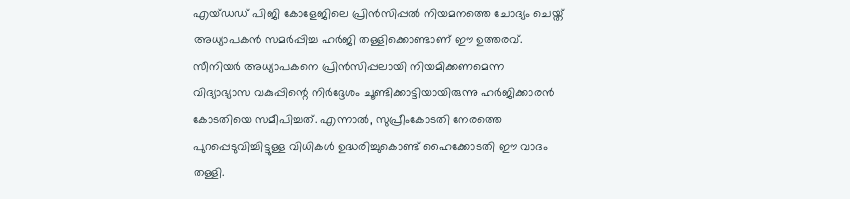എയ്ഡഡ് പിജി കോളേജിലെ പ്രിന്‍സിപ്പല്‍ നിയമനത്തെ ചോദ്യം ചെയ്ത് അധ്യാപകന്‍ സമര്‍പ്പിച്ച ഹര്‍ജി തള്ളിക്കൊണ്ടാണ് ഈ ഉത്തരവ്. സീനിയര്‍ അധ്യാപകനെ പ്രിന്‍സിപ്പലായി നിയമിക്കണമെന്ന വിദ്യാഭ്യാസ വകുപ്പിന്റെ നിര്‍ദ്ദേശം ചൂണ്ടിക്കാട്ടിയായിരുന്നു ഹര്‍ജിക്കാരന്‍ കോടതിയെ സമീപിച്ചത്. എന്നാല്‍, സുപ്രീംകോടതി നേരത്തെ പുറപ്പെടുവിച്ചിട്ടുള്ള വിധികള്‍ ഉദ്ധരിച്ചുകൊണ്ട് ഹൈക്കോടതി ഈ വാദം തള്ളി.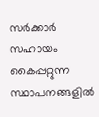സര്‍ക്കാര്‍ സഹായം കൈപ്പറ്റുന്ന സ്ഥാപനങ്ങളില്‍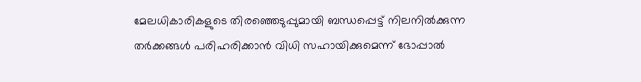മേലധികാരികളുടെ തിരഞ്ഞെടുപ്പുമായി ബന്ധപ്പെട്ട് നിലനില്‍ക്കുന്ന തര്‍ക്കങ്ങള്‍ പരിഹരിക്കാന്‍ വിധി സഹായിക്കുമെന്ന് ഭോപ്പാല്‍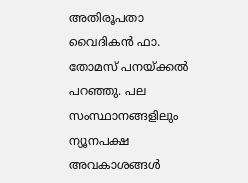അതിരൂപതാ വൈദികന്‍ ഫാ. തോമസ് പനയ്ക്കല്‍ പറഞ്ഞു. പല സംസ്ഥാനങ്ങളിലും ന്യൂനപക്ഷ അവകാശങ്ങള്‍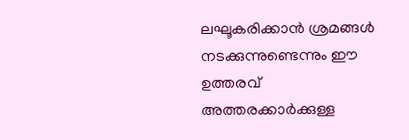ലഘൂകരിക്കാന്‍ ശ്രമങ്ങള്‍ നടക്കുന്നുണ്ടെന്നും ഈ ഉത്തരവ് അത്തരക്കാര്‍ക്കുള്ള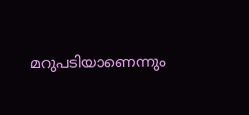മറുപടിയാണെന്നും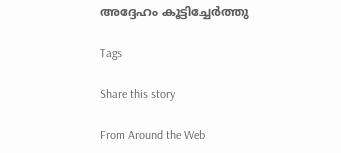അദ്ദേഹം കൂട്ടിച്ചേര്‍ത്തു

Tags

Share this story

From Around the Web